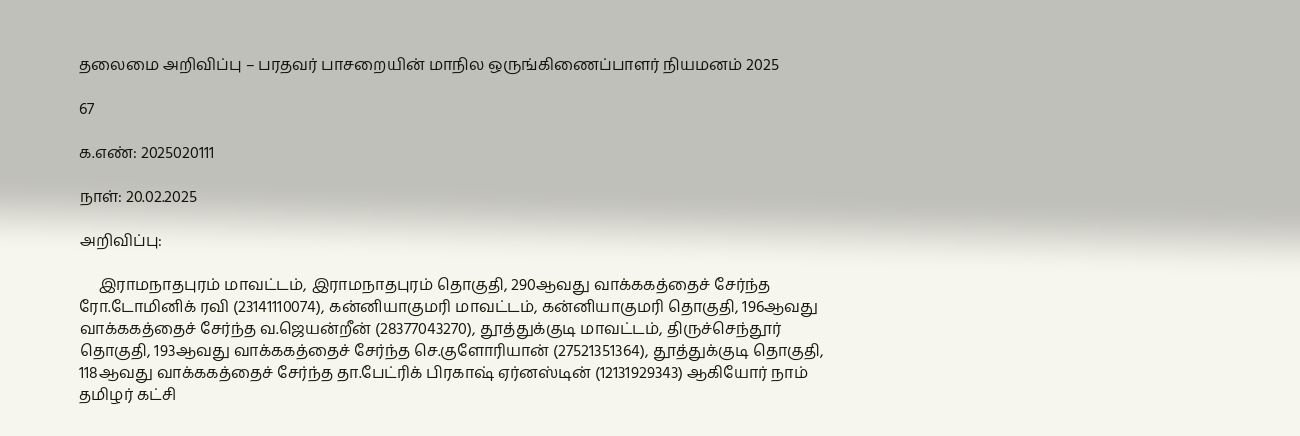தலைமை அறிவிப்பு – பரதவர் பாசறையின் மாநில ஒருங்கிணைப்பாளர் நியமனம் 2025

67

க.எண்: 2025020111

நாள்: 20.02.2025

அறிவிப்பு:

     இராமநாதபுரம் மாவட்டம், இராமநாதபுரம் தொகுதி, 290ஆவது வாக்ககத்தைச் சேர்ந்த ரோ.டோமினிக் ரவி (23141110074), கன்னியாகுமரி மாவட்டம், கன்னியாகுமரி தொகுதி, 196ஆவது வாக்ககத்தைச் சேர்ந்த வ.ஜெயன்றீன் (28377043270), தூத்துக்குடி மாவட்டம், திருச்செந்தூர் தொகுதி, 193ஆவது வாக்ககத்தைச் சேர்ந்த செ.குளோரியான் (27521351364), தூத்துக்குடி தொகுதி, 118ஆவது வாக்ககத்தைச் சேர்ந்த தா.பேட்ரிக் பிரகாஷ் ஏர்னஸ்டின் (12131929343) ஆகியோர் நாம் தமிழர் கட்சி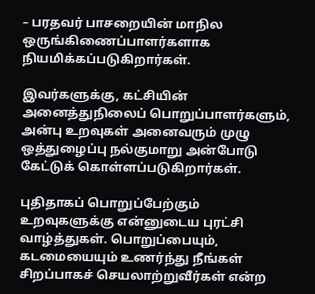– பரதவர் பாசறையின் மாநில ஒருங்கிணைப்பாளர்களாக நியமிக்கப்படுகிறார்கள்.

இவர்களுக்கு, கட்சியின் அனைத்துநிலைப் பொறுப்பாளர்களும், அன்பு உறவுகள் அனைவரும் முழு ஒத்துழைப்பு நல்குமாறு அன்போடு கேட்டுக் கொள்ளப்படுகிறார்கள்.

புதிதாகப் பொறுப்பேற்கும் உறவுகளுக்கு என்னுடைய புரட்சி வாழ்த்துகள். பொறுப்பையும், கடமையையும் உணர்ந்து நீங்கள் சிறப்பாகச் செயலாற்றுவீர்கள் என்ற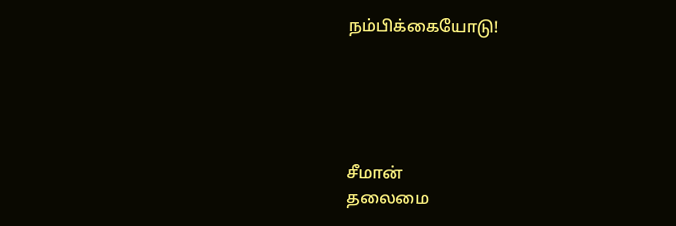நம்பிக்கையோடு!





சீமான்
தலைமை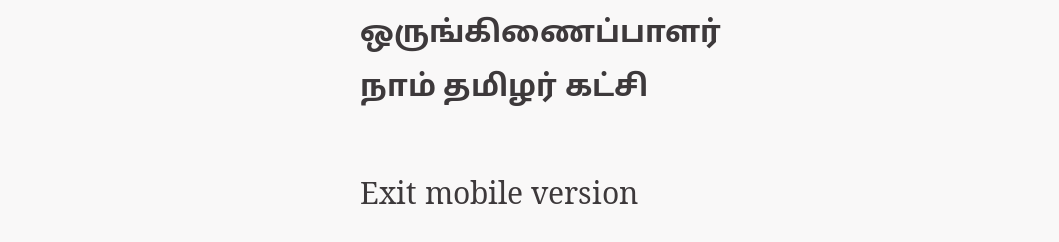ஒருங்கிணைப்பாளர்
நாம் தமிழர் கட்சி

Exit mobile version